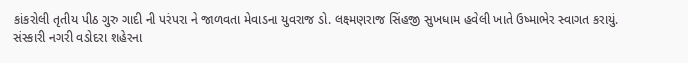કાંકરોલી તૃતીય પીઠ ગુરુ ગાદી ની પરંપરા ને જાળવતા મેવાડના યુવરાજ ડો. લક્ષ્મણરાજ સિંહજી સુખધામ હવેલી ખાતે ઉષ્માભેર સ્વાગત કરાયું.
સંસ્કારી નગરી વડોદરા શહેરના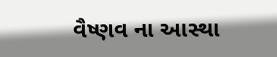વૈષ્ણવ ના આસ્થા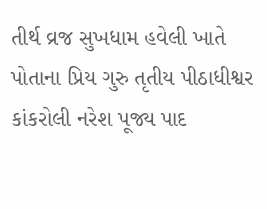તીર્થ વ્રજ સુખધામ હવેલી ખાતે પોતાના પ્રિય ગુરુ તૃતીય પીઠાધીશ્વર કાંકરોલી નરેશ પૂજ્ય પાદ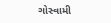ગોસ્વામી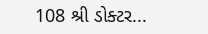108 શ્રી ડોક્ટર...